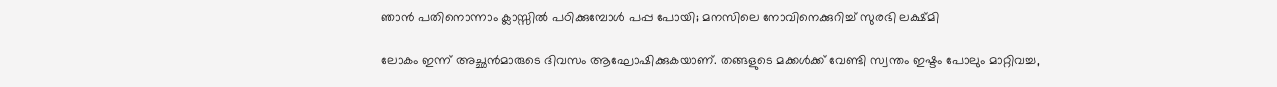ഞാന്‍ പതിനൊന്നാം ക്ലാസ്സില്‍ പഠിക്കുമ്പോള്‍ പപ്പ പോയി; മനസിലെ നോവിനെക്കുറിച്ച് സുരഭി ലക്ഷ്മി

ലോകം ഇന്ന് അച്ഛന്‍മാരുടെ ദിവസം ആഘോഷിക്കുകയാണ്. തങ്ങളുടെ മക്കള്‍ക്ക് വേണ്ടി സ്വന്തം ഇഷ്ടം പോലും മാറ്റിവച്ച,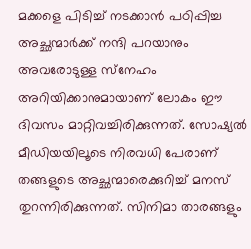മക്കളെ പിടിച്ച് നടക്കാന്‍ പഠിപ്പിച്ച അച്ഛന്മാര്‍ക്ക് നന്ദി പറയാനും അവരോടുള്ള സ്‌നേഹം അറിയിക്കാനുമായാണ് ലോകം ഈ ദിവസം മാറ്റിവച്ചിരിക്കുന്നത്. സോഷ്യല്‍ മീഡിയയിലൂടെ നിരവധി പേരാണ് തങ്ങളുടെ അച്ഛന്മാരെക്കുറിച്ച് മനസ് തുറന്നിരിക്കുന്നത്. സിനിമാ താരങ്ങളും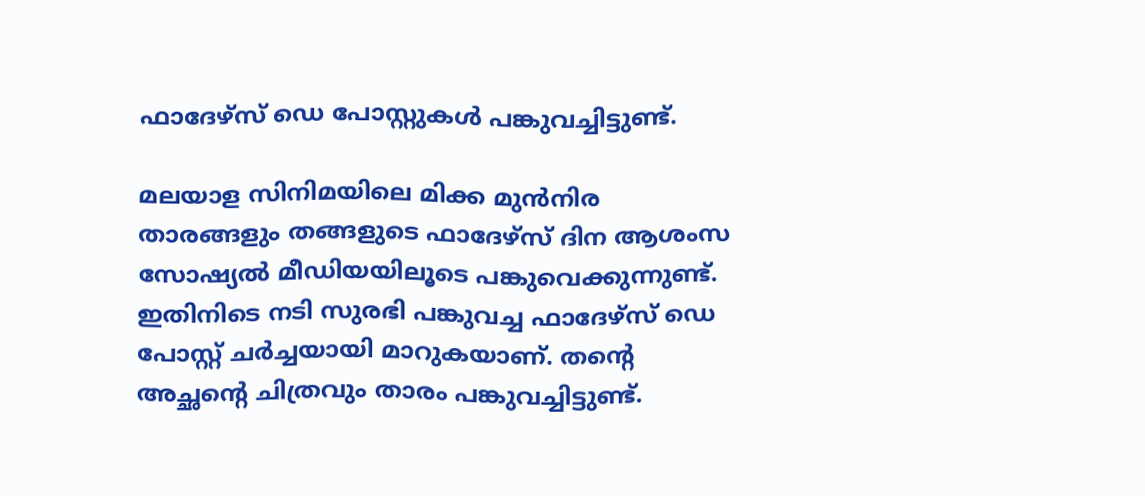ഫാദേഴ്‌സ് ഡെ പോസ്റ്റുകള്‍ പങ്കുവച്ചിട്ടുണ്ട്.

മലയാള സിനിമയിലെ മിക്ക മുന്‍നിര താരങ്ങളും തങ്ങളുടെ ഫാദേഴ്‌സ് ദിന ആശംസ സോഷ്യല്‍ മീഡിയയിലൂടെ പങ്കുവെക്കുന്നുണ്ട്. ഇതിനിടെ നടി സുരഭി പങ്കുവച്ച ഫാദേഴ്‌സ് ഡെ പോസ്റ്റ് ചര്‍ച്ചയായി മാറുകയാണ്. തന്റെ അച്ഛന്റെ ചിത്രവും താരം പങ്കുവച്ചിട്ടുണ്ട്.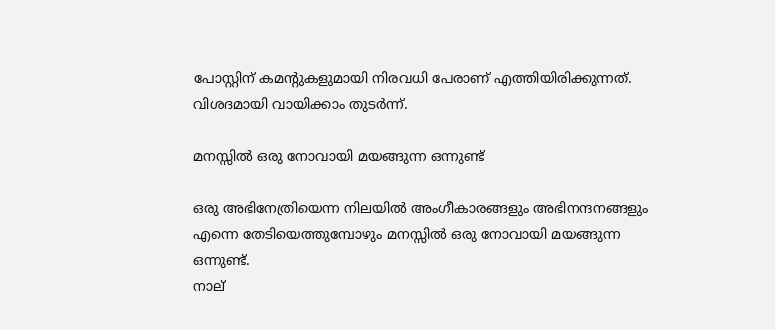പോസ്റ്റിന് കമന്റുകളുമായി നിരവധി പേരാണ് എത്തിയിരിക്കുന്നത്. വിശദമായി വായിക്കാം തുടര്‍ന്ന്.

മനസ്സില്‍ ഒരു നോവായി മയങ്ങുന്ന ഒന്നുണ്ട്

ഒരു അഭിനേത്രിയെന്ന നിലയില്‍ അംഗീകാരങ്ങളും അഭിനന്ദനങ്ങളും എന്നെ തേടിയെത്തുമ്പോഴും മനസ്സില്‍ ഒരു നോവായി മയങ്ങുന്ന ഒന്നുണ്ട്.
നാല്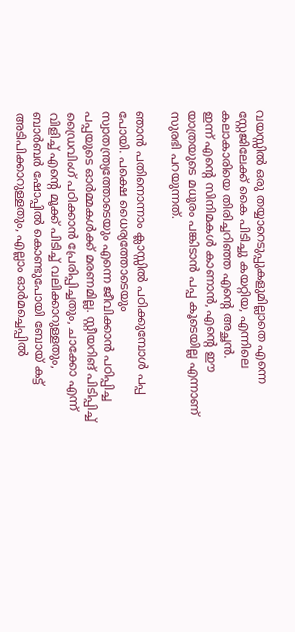വയസ്സില്‍ ഒരു തയ്യാറെടുപ്പുകളുമില്ലാതെ എന്നെ സ്റ്റേജിലേക്ക് കൈ പിടിച്ചു കയറ്റിയ, എന്നിലെ കലാകാരിയെ തിരിച്ചറിഞ്ഞ എന്റെ അച്ഛന്‍.
ഇന്ന് എന്റെ സിനിമകള്‍ കാണാന്‍, എന്റെ ഈ യാത്രയുടെ മധുരം പങ്കിടാന്‍ പപ്പ കൂടെയില്ല എന്നാണ് സുരഭി പറയുന്നത്.

ഞാന്‍ പതിനൊന്നാം ക്ലാസ്സില്‍ പഠിക്കുമ്പോള്‍ പപ്പ പോയി. പക്ഷെ ധൈര്യത്തോടെയും സ്വാതന്ത്ര്യത്തോടെയും എന്നെ ജീവിക്കാന്‍ പഠിപ്പിച്ച പപ്പയുടെ ഓര്‍മ്മകള്‍ക്ക് മരണമില്ല. സ്റ്റീയറിങ് പിടിപ്പിച്ച് ഡ്രൈവിംഗ് പഠിക്കാന്‍ പ്രേരിപ്പിച്ചതും, ചാക്കോ എന്ന് വിളിച്ച് എന്റെ മൂക്ക് പിടിച്ച് വലിക്കാറുള്ളതും, ബാര്‍ബര്‍ ഷോപ്പില്‍ കൊണ്ടുപോയി ബോയ് കട്ട് അടിപിക്കാറുള്ളതും, എല്ലാം ഓര്‍മച്ചെപ്പില്‍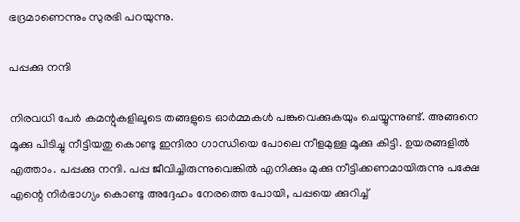ഭദ്രമാണെന്നും സുരഭി പറയുന്നു.

പപ്പക്കു നന്ദി

നിരവധി പേര്‍ കമന്റുകളിലൂടെ തങ്ങളുടെ ഓര്‍മ്മകള്‍ പങ്കുവെക്കുകയും ചെയ്യുന്നുണ്ട്. അങ്ങനെ മൂക്കു പിടിച്ചു നീട്ടിയതു കൊണ്ടു ഇന്ദിരാ ഗാന്ധിയെ പോലെ നീളമുള്ള മൂക്കു കിട്ടി. ഉയരങ്ങളില്‍ എത്താം. പപ്പക്കു നന്ദി. പപ്പ ജീവിച്ചിരുന്നുവെങ്കില്‍ എനിക്കും മുക്കു നീട്ടിക്കണമായിരുന്നു പക്ഷേ എന്റെ നിര്‍ഭാഗ്യം കൊണ്ടു അദ്ദേഹം നേരത്തെ പോയി, പപ്പയെ ക്കുറിച്ച്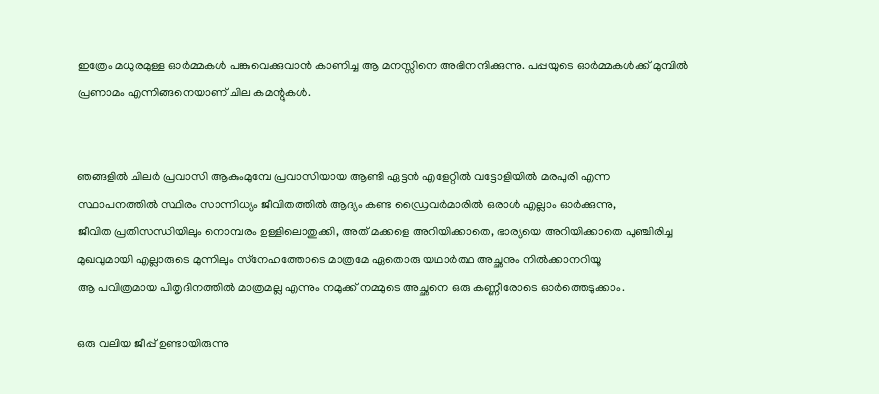ഇത്രേം മധുരമുള്ള ഓര്‍മ്മകള്‍ പങ്കുവെക്കുവാന്‍ കാണിച്ച ആ മനസ്സിനെ അഭിനന്ദിക്കുന്നു. പപ്പയുടെ ഓര്‍മ്മകള്‍ക്ക് മുമ്പില്‍ പ്രണാമം എന്നിങ്ങനെയാണ് ചില കമന്റുകള്‍.


ഞങ്ങളില്‍ ചിലര്‍ പ്രവാസി ആകുംമുമ്പേ പ്രവാസിയായ ആണ്ടി ഏട്ടന്‍ എളേറ്റില്‍ വട്ടോളിയില്‍ മരപുരി എന്ന സ്ഥാപനത്തില്‍ സ്ഥിരം സാന്നിധ്യം ജീവിതത്തില്‍ ആദ്യം കണ്ട ഡ്രൈവര്‍മാരില്‍ ഒരാള്‍ എല്ലാം ഓര്‍ക്കുന്നു,
ജീവിത പ്രതിസന്ധിയിലും നൊമ്പരം ഉള്ളിലൊതുക്കി, അത് മക്കളെ അറിയിക്കാതെ, ഭാര്യയെ അറിയിക്കാതെ പുഞ്ചിരിച്ച മുഖവുമായി എല്ലാരുടെ മുന്നിലും സ്‌നേഹത്തോടെ മാത്രമേ ഏതൊരു യഥാര്‍ത്ഥ അച്ഛനും നില്‍ക്കാനറിയൂ
ആ പവിത്രമായ പിതൃദിനത്തില്‍ മാത്രമല്ല എന്നും നമുക്ക് നമ്മുടെ അച്ഛനെ ഒരു കണ്ണീരോടെ ഓര്‍ത്തെടുക്കാം.

ഒരു വലിയ ജീപ്പ് ഉണ്ടായിരുന്നു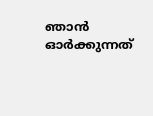ഞാന്‍ ഓര്‍ക്കുന്നത്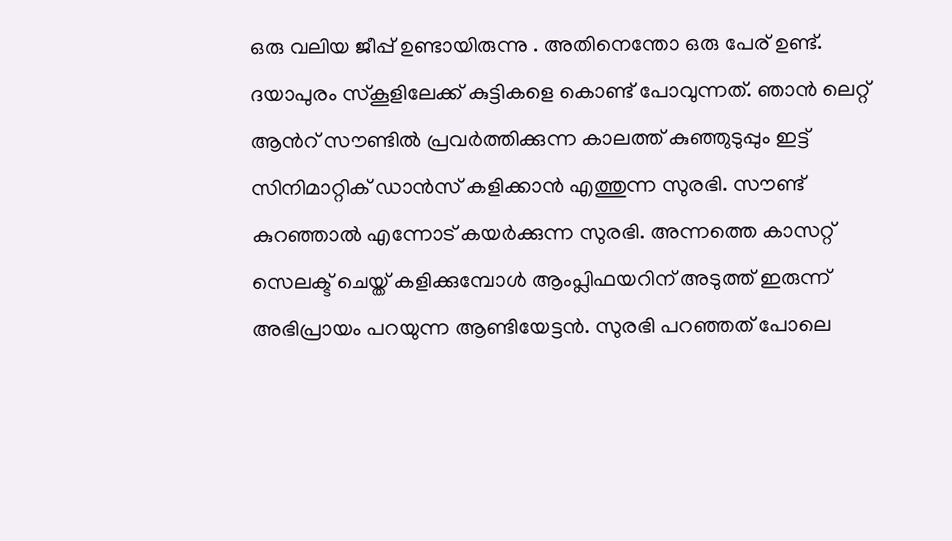ഒരു വലിയ ജീപ്പ് ഉണ്ടായിരുന്നു . അതിനെന്തോ ഒരു പേര് ഉണ്ട്. ദയാപുരം സ്‌കൂളിലേക്ക് കുട്ടികളെ കൊണ്ട് പോവുന്നത്. ഞാന്‍ ലെറ്റ് ആന്‍റ് സൗണ്ടില്‍ പ്രവര്‍ത്തിക്കുന്ന കാലത്ത് കുഞ്ഞുടുപ്പും ഇട്ട് സിനിമാറ്റിക് ഡാന്‍സ് കളിക്കാന്‍ എത്തുന്ന സുരഭി. സൗണ്ട് കുറഞ്ഞാല്‍ എന്നോട് കയര്‍ക്കുന്ന സുരഭി. അന്നത്തെ കാസറ്റ് സെലക്ട് ചെയ്ത് കളിക്കുമ്പോള്‍ ആംപ്ലിഫയറിന് അടുത്ത് ഇരുന്ന് അഭിപ്രായം പറയുന്ന ആണ്ടിയേട്ടന്‍. സുരഭി പറഞ്ഞത് പോലെ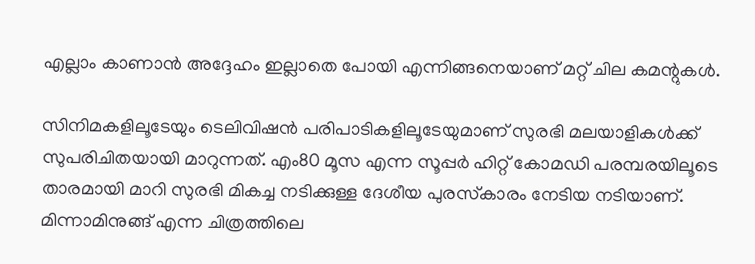എല്ലാം കാണാന്‍ അദ്ദേഹം ഇല്ലാതെ പോയി എന്നിങ്ങനെയാണ് മറ്റ് ചില കമന്റുകള്‍.

സിനിമകളിലൂടേയും ടെലിവിഷന്‍ പരിപാടികളിലൂടേയുമാണ് സുരഭി മലയാളികള്‍ക്ക് സുപരിചിതയായി മാറുന്നത്. എം80 മൂസ എന്ന സൂപ്പര്‍ ഹിറ്റ് കോമഡി പരമ്പരയിലൂടെ താരമായി മാറി സുരഭി മികച്ച നടിക്കുള്ള ദേശീയ പുരസ്‌കാരം നേടിയ നടിയാണ്. മിന്നാമിനുങ്ങ് എന്ന ചിത്രത്തിലെ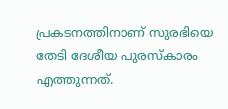പ്രകടനത്തിനാണ് സുരഭിയെ തേടി ദേശീയ പുരസ്‌കാരം എത്തുന്നത്.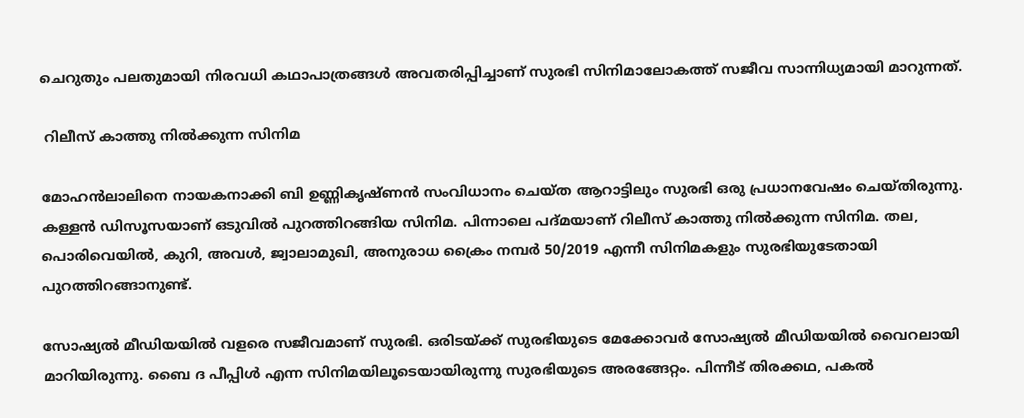ചെറുതും പലതുമായി നിരവധി കഥാപാത്രങ്ങള്‍ അവതരിപ്പിച്ചാണ് സുരഭി സിനിമാലോകത്ത് സജീവ സാന്നിധ്യമായി മാറുന്നത്.

 റിലീസ് കാത്തു നില്‍ക്കുന്ന സിനിമ

മോഹന്‍ലാലിനെ നായകനാക്കി ബി ഉണ്ണികൃഷ്ണന്‍ സംവിധാനം ചെയ്ത ആറാട്ടിലും സുരഭി ഒരു പ്രധാനവേഷം ചെയ്തിരുന്നു. കള്ളന്‍ ഡിസൂസയാണ് ഒടുവില്‍ പുറത്തിറങ്ങിയ സിനിമ. പിന്നാലെ പദ്മയാണ് റിലീസ് കാത്തു നില്‍ക്കുന്ന സിനിമ. തല, പൊരിവെയില്‍, കുറി, അവള്‍, ജ്വാലാമുഖി, അനുരാധ ക്രൈം നമ്പര്‍ 50/2019 എന്നീ സിനിമകളും സുരഭിയുടേതായി പുറത്തിറങ്ങാനുണ്ട്.

സോഷ്യല്‍ മീഡിയയില്‍ വളരെ സജീവമാണ് സുരഭി. ഒരിടയ്ക്ക് സുരഭിയുടെ മേക്കോവര്‍ സോഷ്യല്‍ മീഡിയയില്‍ വൈറലായി മാറിയിരുന്നു. ബൈ ദ പീപ്പിള്‍ എന്ന സിനിമയിലൂടെയായിരുന്നു സുരഭിയുടെ അരങ്ങേറ്റം. പിന്നീട് തിരക്കഥ, പകല്‍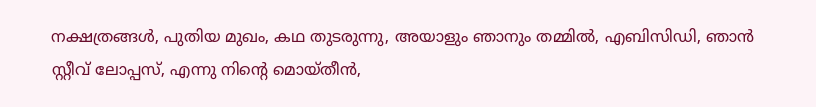നക്ഷത്രങ്ങള്‍, പുതിയ മുഖം, കഥ തുടരുന്നു, അയാളും ഞാനും തമ്മില്‍, എബിസിഡി, ഞാന്‍ സ്റ്റീവ് ലോപ്പസ്, എന്നു നിന്റെ മൊയ്തീന്‍,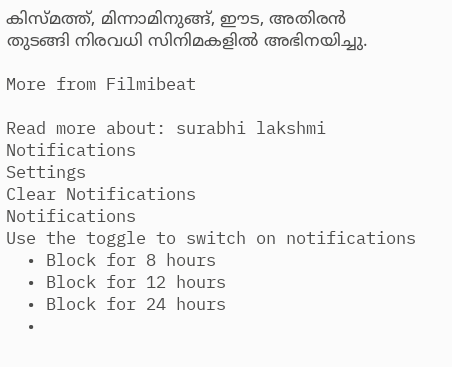കിസ്മത്ത്, മിന്നാമിനുങ്ങ്, ഈട, അതിരന്‍ തുടങ്ങി നിരവധി സിനിമകളില്‍ അഭിനയിച്ചു.

More from Filmibeat

Read more about: surabhi lakshmi
Notifications
Settings
Clear Notifications
Notifications
Use the toggle to switch on notifications
  • Block for 8 hours
  • Block for 12 hours
  • Block for 24 hours
  •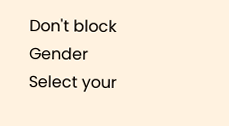Don't block
Gender
Select your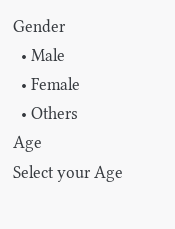Gender
  • Male
  • Female
  • Others
Age
Select your Age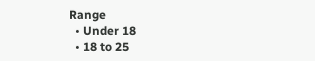Range
  • Under 18
  • 18 to 25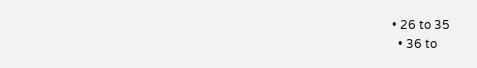• 26 to 35
  • 36 to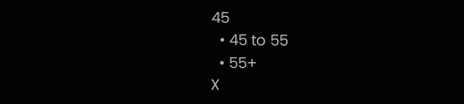45
  • 45 to 55
  • 55+
X